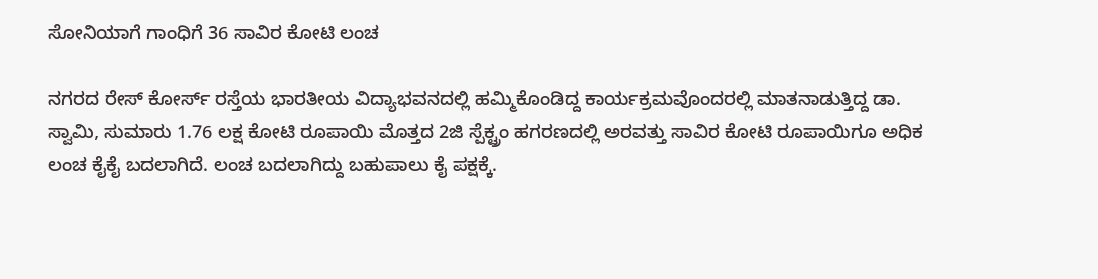ಸೋನಿಯಾಗೆ ಗಾಂಧಿಗೆ 36 ಸಾವಿರ ಕೋಟಿ ಲಂಚ

ನಗರದ ರೇಸ್ ಕೋರ್ಸ್ ರಸ್ತೆಯ ಭಾರತೀಯ ವಿದ್ಯಾಭವನದಲ್ಲಿ ಹಮ್ಮಿಕೊಂಡಿದ್ದ ಕಾರ್ಯಕ್ರಮವೊಂದರಲ್ಲಿ ಮಾತನಾಡುತ್ತಿದ್ದ ಡಾ. ಸ್ವಾಮಿ, ಸುಮಾರು 1.76 ಲಕ್ಷ ಕೋಟಿ ರೂಪಾಯಿ ಮೊತ್ತದ 2ಜಿ ಸ್ಪೆಕ್ಟ್ರಂ ಹಗರಣದಲ್ಲಿ ಅರವತ್ತು ಸಾವಿರ ಕೋಟಿ ರೂಪಾಯಿಗೂ ಅಧಿಕ ಲಂಚ ಕೈಕೈ ಬದಲಾಗಿದೆ. ಲಂಚ ಬದಲಾಗಿದ್ದು ಬಹುಪಾಲು ಕೈ ಪಕ್ಷಕ್ಕೆ.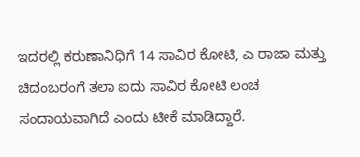ಇದರಲ್ಲಿ ಕರುಣಾನಿಧಿಗೆ 14 ಸಾವಿರ ಕೋಟಿ, ಎ ರಾಜಾ ಮತ್ತು ಚಿದಂಬರಂಗೆ ತಲಾ ಐದು ಸಾವಿರ ಕೋಟಿ ಲಂಚ ಸಂದಾಯವಾಗಿದೆ ಎಂದು ಟೀಕೆ ಮಾಡಿದ್ದಾರೆ.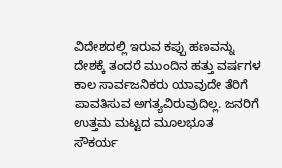ವಿದೇಶದಲ್ಲಿ ಇರುವ ಕಪ್ಪು ಹಣವನ್ನು ದೇಶಕ್ಕೆ ತಂದರೆ ಮುಂದಿನ ಹತ್ತು ವರ್ಷಗಳ ಕಾಲ ಸಾರ್ವಜನಿಕರು ಯಾವುದೇ ತೆರಿಗೆ ಪಾವತಿಸುವ ಅಗತ್ಯವಿರುವುದಿಲ್ಲ. ಜನರಿಗೆ ಉತ್ತಮ ಮಟ್ಟದ ಮೂಲಭೂತ ಸೌಕರ್ಯ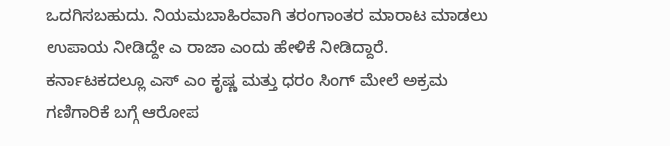ಒದಗಿಸಬಹುದು. ನಿಯಮಬಾಹಿರವಾಗಿ ತರಂಗಾಂತರ ಮಾರಾಟ ಮಾಡಲು ಉಪಾಯ ನೀಡಿದ್ದೇ ಎ ರಾಜಾ ಎಂದು ಹೇಳಿಕೆ ನೀಡಿದ್ದಾರೆ.
ಕರ್ನಾಟಕದಲ್ಲೂ ಎಸ್ ಎಂ ಕೃಷ್ಣ ಮತ್ತು ಧರಂ ಸಿಂಗ್ ಮೇಲೆ ಅಕ್ರಮ ಗಣಿಗಾರಿಕೆ ಬಗ್ಗೆ ಆರೋಪ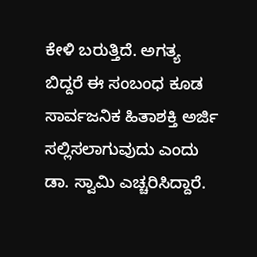ಕೇಳಿ ಬರುತ್ತಿದೆ. ಅಗತ್ಯ ಬಿದ್ದರೆ ಈ ಸಂಬಂಧ ಕೂಡ ಸಾರ್ವಜನಿಕ ಹಿತಾಶಕ್ತಿ ಅರ್ಜಿ ಸಲ್ಲಿಸಲಾಗುವುದು ಎಂದು ಡಾ. ಸ್ವಾಮಿ ಎಚ್ಚರಿಸಿದ್ದಾರೆ.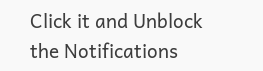Click it and Unblock the Notifications